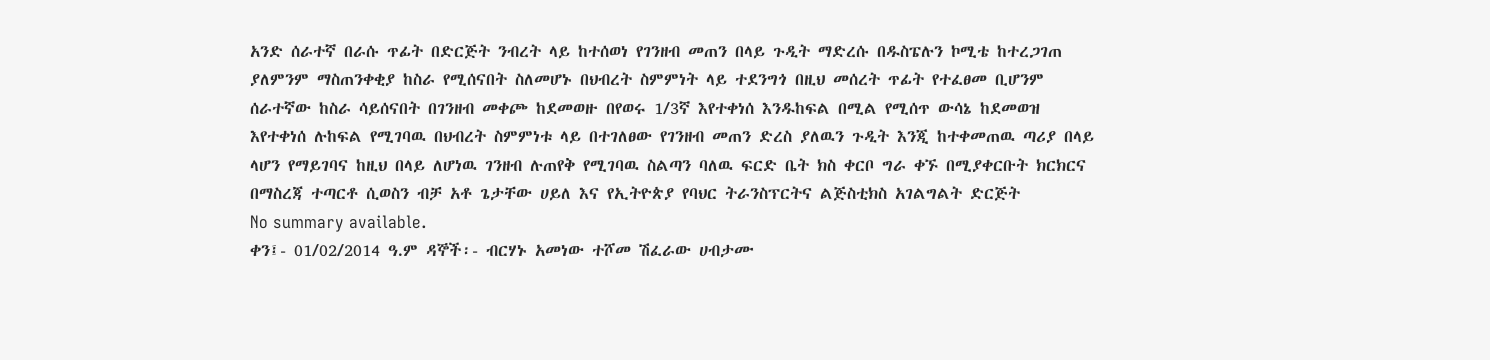አንድ ሰራተኛ በራሱ ጥፊት በድርጅት ንብረት ላይ ከተሰወነ የገንዘብ መጠን በላይ ጉዲት ማድረሱ በዱስፔሉን ኮሚቴ ከተረጋገጠ ያለምንም ማስጠንቀቂያ ከስራ የሚሰናበት ስለመሆኑ በህብረት ስምምነት ላይ ተደንግጎ በዚህ መሰረት ጥፊት የተፈፀመ ቢሆንም ሰራተኛው ከስራ ሳይሰናበት በገንዘብ መቀጮ ከደመወዙ በየወሩ 1/3ኛ እየተቀነሰ እንዱከፍል በሚል የሚሰጥ ውሳኔ ከደመወዝ እየተቀነሰ ሉከፍል የሚገባዉ በህብረት ስምምነቱ ላይ በተገለፀው የገንዘብ መጠን ድረስ ያለዉን ጉዲት እንጂ ከተቀመጠዉ ጣሪያ በላይ ላሆን የማይገባና ከዚህ በላይ ለሆነዉ ገንዘብ ሉጠየቅ የሚገባዉ ስልጣን ባለዉ ፍርድ ቤት ክስ ቀርቦ ግራ ቀኙ በሚያቀርቡት ክርክርና በማስረጃ ተጣርቶ ሲወስን ብቻ አቶ ጌታቸው ሀይለ እና የኢትዮጵያ የባህር ትራንስፕርትና ልጅስቲክስ አገልግልት ድርጅት
No summary available.
ቀን፤- 01/02/2014 ዓ.ም ዳኞች፡- ብርሃኑ አመነው ተሾመ ሽፈራው ሀብታሙ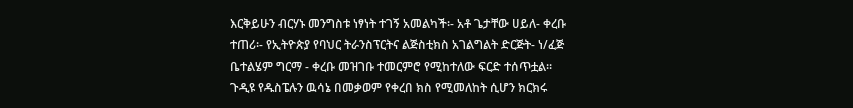እርቅይሁን ብርሃኑ መንግስቱ ነፃነት ተገኝ አመልካች፡- አቶ ጌታቸው ሀይለ- ቀረቡ ተጠሪ፡- የኢትዮጵያ የባህር ትራንስፕርትና ልጅስቲክስ አገልግልት ድርጅት- ነ/ፈጅ ቤተልሄም ግርማ - ቀረቡ መዝገቡ ተመርምሮ የሚከተለው ፍርድ ተሰጥቷል።
ጉዲዩ የዱስፔሉን ዉሳኔ በመቃወም የቀረበ ክስ የሚመለከት ሲሆን ክርክሩ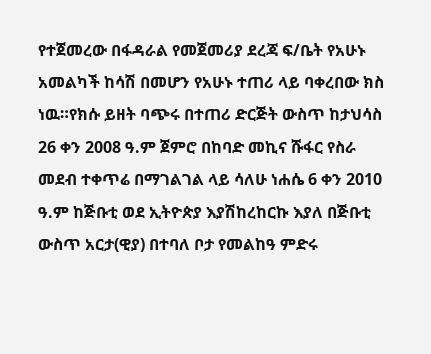የተጀመረው በፋዳራል የመጀመሪያ ደረጃ ፍ/ቤት የአሁኑ አመልካች ከሳሽ በመሆን የአሁኑ ተጠሪ ላይ ባቀረበው ክስ ነዉ።የክሱ ይዘት ባጭሩ በተጠሪ ድርጅት ውስጥ ከታህሳስ 26 ቀን 2008 ዓ.ም ጀምሮ በከባድ መኪና ሹፋር የስራ መደብ ተቀጥሬ በማገልገል ላይ ሳለሁ ነሐሴ 6 ቀን 2010 ዓ.ም ከጅቡቲ ወደ ኢትዮጵያ እያሽከረከርኩ እያለ በጅቡቲ ውስጥ አርታ(ዊያ) በተባለ ቦታ የመልከዓ ምድሩ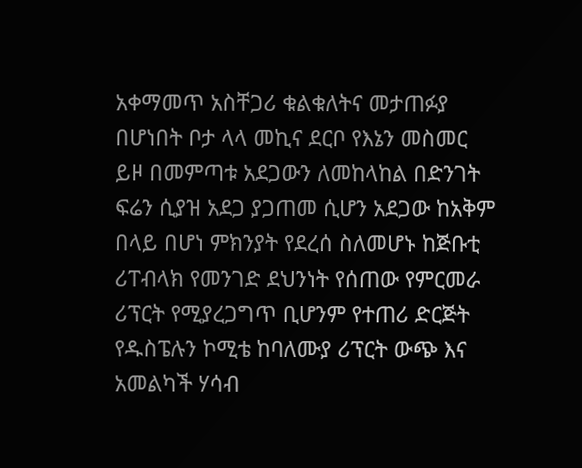አቀማመጥ አስቸጋሪ ቁልቁለትና መታጠፉያ በሆነበት ቦታ ላላ መኪና ደርቦ የእኔን መስመር ይዞ በመምጣቱ አደጋውን ለመከላከል በድንገት ፍሬን ሲያዝ አደጋ ያጋጠመ ሲሆን አደጋው ከአቅም በላይ በሆነ ምክንያት የደረሰ ስለመሆኑ ከጅቡቲ ሪፐብላክ የመንገድ ደህንነት የሰጠው የምርመራ ሪፕርት የሚያረጋግጥ ቢሆንም የተጠሪ ድርጅት የዱስፔሉን ኮሚቴ ከባለሙያ ሪፕርት ውጭ እና አመልካች ሃሳብ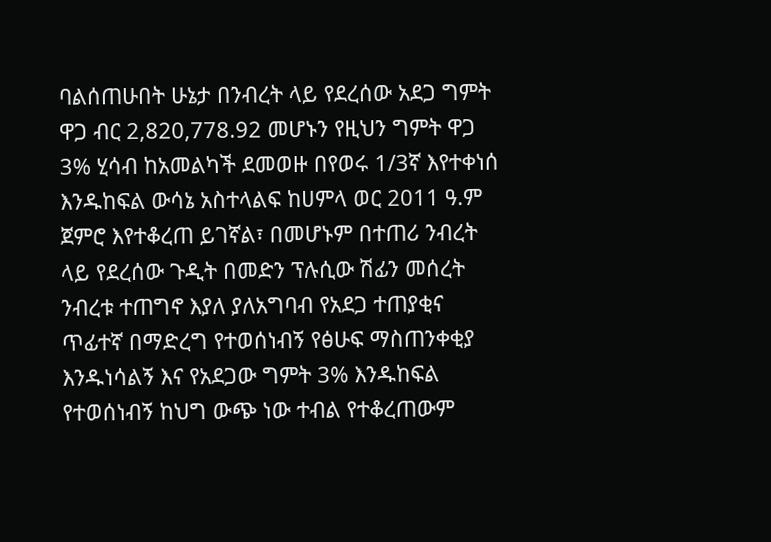ባልሰጠሁበት ሁኔታ በንብረት ላይ የደረሰው አደጋ ግምት ዋጋ ብር 2,820,778.92 መሆኑን የዚህን ግምት ዋጋ 3% ሂሳብ ከአመልካች ደመወዙ በየወሩ 1/3ኛ እየተቀነሰ እንዱከፍል ውሳኔ አስተላልፍ ከሀምላ ወር 2011 ዓ.ም ጀምሮ እየተቆረጠ ይገኛል፣ በመሆኑም በተጠሪ ንብረት ላይ የደረሰው ጉዲት በመድን ፕሉሲው ሽፊን መሰረት ንብረቱ ተጠግኖ እያለ ያለአግባብ የአደጋ ተጠያቂና ጥፊተኛ በማድረግ የተወሰነብኝ የፅሁፍ ማስጠንቀቂያ እንዱነሳልኝ እና የአደጋው ግምት 3% እንዱከፍል የተወሰነብኝ ከህግ ውጭ ነው ተብል የተቆረጠውም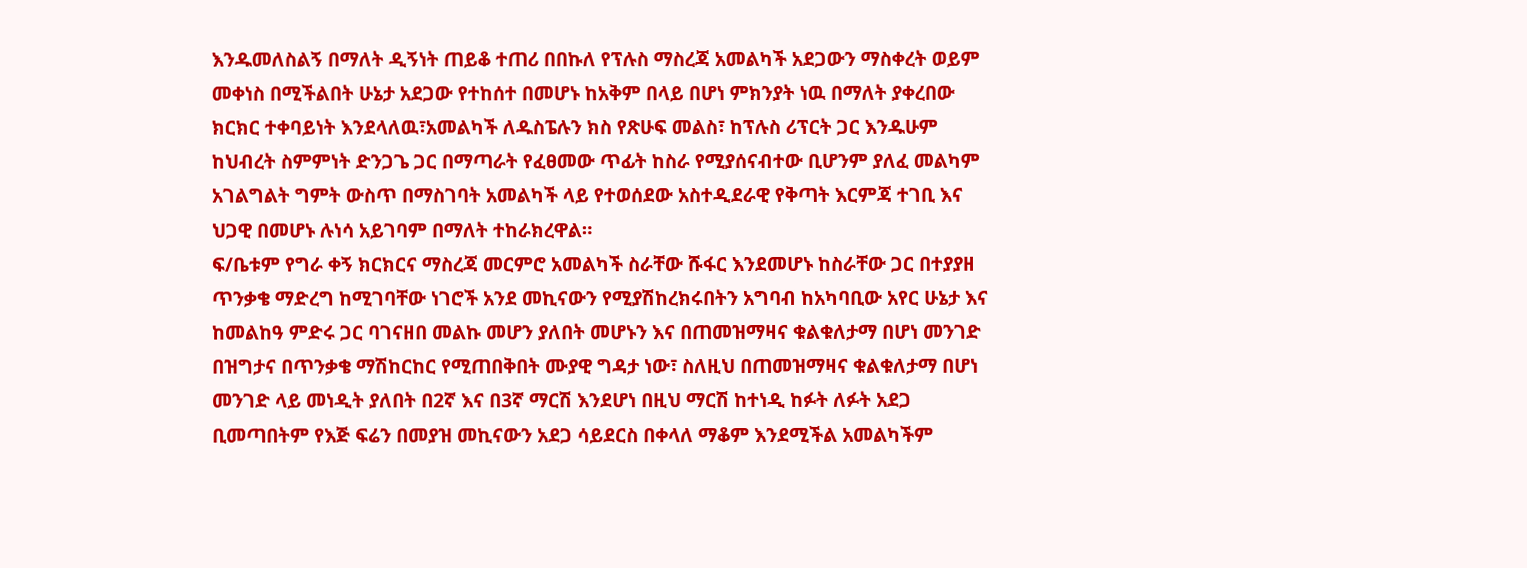እንዱመለስልኝ በማለት ዲኝነት ጠይቆ ተጠሪ በበኩለ የፕሉስ ማስረጃ አመልካች አደጋውን ማስቀረት ወይም መቀነስ በሚችልበት ሁኔታ አደጋው የተከሰተ በመሆኑ ከአቅም በላይ በሆነ ምክንያት ነዉ በማለት ያቀረበው ክርክር ተቀባይነት እንደላለዉ፣አመልካች ለዱስፔሉን ክስ የጽሁፍ መልስ፣ ከፕሉስ ሪፕርት ጋር እንዱሁም ከህብረት ስምምነት ድንጋጌ ጋር በማጣራት የፈፀመው ጥፊት ከስራ የሚያሰናብተው ቢሆንም ያለፈ መልካም አገልግልት ግምት ውስጥ በማስገባት አመልካች ላይ የተወሰደው አስተዲደራዊ የቅጣት እርምጃ ተገቢ እና ህጋዊ በመሆኑ ሉነሳ አይገባም በማለት ተከራክረዋል።
ፍ/ቤቱም የግራ ቀኝ ክርክርና ማስረጃ መርምሮ አመልካች ስራቸው ሹፋር እንደመሆኑ ከስራቸው ጋር በተያያዘ ጥንቃቄ ማድረግ ከሚገባቸው ነገሮች አንደ መኪናውን የሚያሽከረክሩበትን አግባብ ከአካባቢው አየር ሁኔታ እና ከመልከዓ ምድሩ ጋር ባገናዘበ መልኩ መሆን ያለበት መሆኑን እና በጠመዝማዛና ቁልቁለታማ በሆነ መንገድ በዝግታና በጥንቃቄ ማሽከርከር የሚጠበቅበት ሙያዊ ግዳታ ነው፣ ስለዚህ በጠመዝማዛና ቁልቁለታማ በሆነ መንገድ ላይ መነዲት ያለበት በ2ኛ እና በ3ኛ ማርሽ እንደሆነ በዚህ ማርሽ ከተነዲ ከፉት ለፉት አደጋ ቢመጣበትም የእጅ ፍሬን በመያዝ መኪናውን አደጋ ሳይደርስ በቀላለ ማቆም እንደሚችል አመልካችም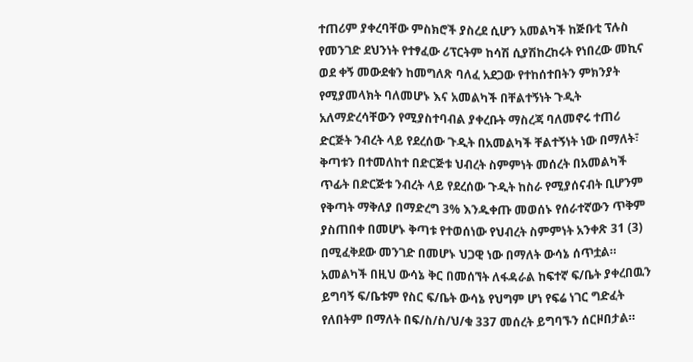ተጠሪም ያቀረባቸው ምስክሮች ያስረደ ሲሆን አመልካች ከጅቡቲ ፕሉስ የመንገድ ደህንነት የተፃፈው ሪፕርትም ከሳሽ ሲያሽከረከሩት የነበረው መኪና ወደ ቀኝ መውደቁን ከመግለጽ ባለፈ አደጋው የተከሰተበትን ምክንያት የሚያመላክት ባለመሆኑ እና አመልካች በቸልተኝነት ጉዲት አለማድረሳቸውን የሚያስተባብል ያቀረቡት ማስረጃ ባለመኖሩ ተጠሪ ድርጅት ንብረት ላይ የደረሰው ጉዲት በአመልካች ቸልተኝነት ነው በማለት፣ ቅጣቱን በተመለከተ በድርጅቱ ህብረት ስምምነት መሰረት በአመልካች ጥፊት በድርጅቱ ንብረት ላይ የደረሰው ጉዲት ከስራ የሚያሰናብት ቢሆንም የቅጣት ማቅለያ በማድረግ 3% እንዱቀጡ መወሰኑ የሰራተኛውን ጥቅም ያስጠበቀ በመሆኑ ቅጣቱ የተወሰነው የህብረት ስምምነት አንቀጽ 31 (3) በሚፈቅደው መንገድ በመሆኑ ህጋዊ ነው በማለት ውሳኔ ሰጥቷል።
አመልካች በዚህ ውሳኔ ቅር በመሰኘት ለፋዳራል ከፍተኛ ፍ/ቤት ያቀረበዉን ይግባኝ ፍ/ቤቱም የስር ፍ/ቤት ውሳኔ የህግም ሆነ የፍሬ ነገር ግድፈት የለበትም በማለት በፍ/ስ/ስ/ህ/ቁ 337 መሰረት ይግባኙን ሰርዞበታል።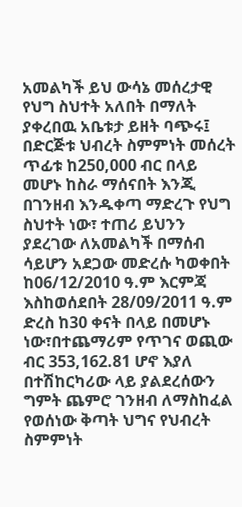አመልካች ይህ ውሳኔ መሰረታዊ የህግ ስህተት አለበት በማለት ያቀረበዉ አቤቱታ ይዘት ባጭሩ፤
በድርጅቱ ህብረት ስምምነት መሰረት ጥፊቱ ከ250,000 ብር በላይ መሆኑ ከስራ ማሰናበት እንጂ በገንዘብ እንዱቀጣ ማድረጉ የህግ ስህተት ነው፣ ተጠሪ ይህንን ያደረገው ለአመልካች በማሰብ ሳይሆን አደጋው መድረሱ ካወቀበት ከ06/12/2010 ዓ.ም እርምጃ እስከወሰደበት 28/09/2011 ዓ.ም ድረስ ከ30 ቀናት በላይ በመሆኑ ነው፣በተጨማሪም የጥገና ወጪው ብር 353,162.81 ሆኖ እያለ በተሽከርካሪው ላይ ያልደረሰውን ግምት ጨምሮ ገንዘብ ለማስከፈል የወሰነው ቅጣት ህግና የህብረት ስምምነት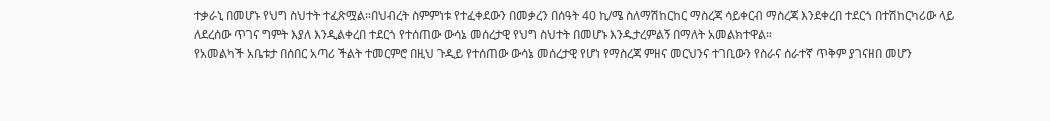ተቃራኒ በመሆኑ የህግ ስህተት ተፈጽሟል።በህብረት ስምምነቱ የተፈቀደውን በመቃረን በሰዓት 40 ኪ/ሜ ስለማሽከርከር ማስረጃ ሳይቀርብ ማስረጃ እንደቀረበ ተደርጎ በተሽከርካሪው ላይ ለደረሰው ጥገና ግምት እያለ እንዲልቀረበ ተደርጎ የተሰጠው ውሳኔ መሰረታዊ የህግ ስህተት በመሆኑ እንዱታረምልኝ በማለት አመልክተዋል።
የአመልካች አቤቱታ በሰበር አጣሪ ችልት ተመርምሮ በዚህ ጉዲይ የተሰጠው ውሳኔ መሰረታዊ የሆነ የማስረጃ ምዘና መርህንና ተገቢውን የስራና ሰራተኛ ጥቅም ያገናዘበ መሆን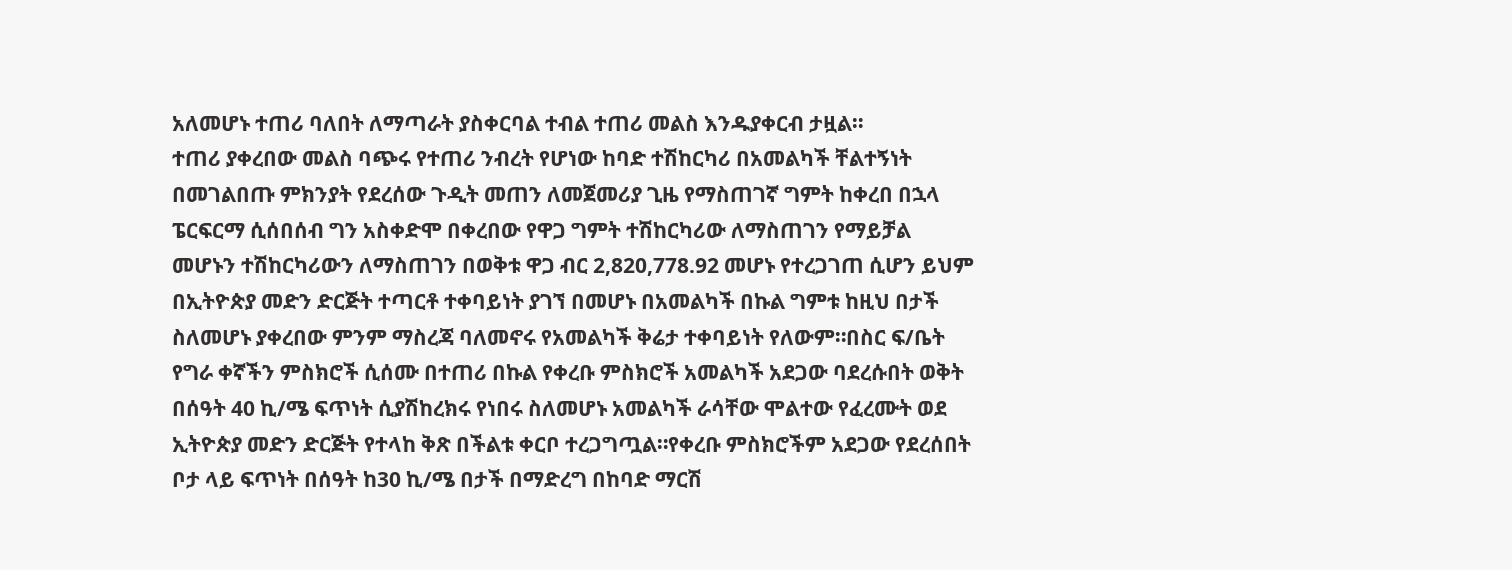አለመሆኑ ተጠሪ ባለበት ለማጣራት ያስቀርባል ተብል ተጠሪ መልስ እንዱያቀርብ ታዟል።
ተጠሪ ያቀረበው መልስ ባጭሩ የተጠሪ ንብረት የሆነው ከባድ ተሽከርካሪ በአመልካች ቸልተኝነት በመገልበጡ ምክንያት የደረሰው ጉዲት መጠን ለመጀመሪያ ጊዜ የማስጠገኛ ግምት ከቀረበ በኋላ ፔርፍርማ ሲሰበሰብ ግን አስቀድሞ በቀረበው የዋጋ ግምት ተሽከርካሪው ለማስጠገን የማይቻል መሆኑን ተሽከርካሪውን ለማስጠገን በወቅቱ ዋጋ ብር 2,820,778.92 መሆኑ የተረጋገጠ ሲሆን ይህም በኢትዮጵያ መድን ድርጅት ተጣርቶ ተቀባይነት ያገኘ በመሆኑ በአመልካች በኩል ግምቱ ከዚህ በታች ስለመሆኑ ያቀረበው ምንም ማስረጃ ባለመኖሩ የአመልካች ቅሬታ ተቀባይነት የለውም።በስር ፍ/ቤት የግራ ቀኛችን ምስክሮች ሲሰሙ በተጠሪ በኩል የቀረቡ ምስክሮች አመልካች አደጋው ባደረሱበት ወቅት በሰዓት 40 ኪ/ሜ ፍጥነት ሲያሽከረክሩ የነበሩ ስለመሆኑ አመልካች ራሳቸው ሞልተው የፈረሙት ወደ ኢትዮጵያ መድን ድርጅት የተላከ ቅጽ በችልቱ ቀርቦ ተረጋግጧል።የቀረቡ ምስክሮችም አደጋው የደረሰበት ቦታ ላይ ፍጥነት በሰዓት ከ30 ኪ/ሜ በታች በማድረግ በከባድ ማርሽ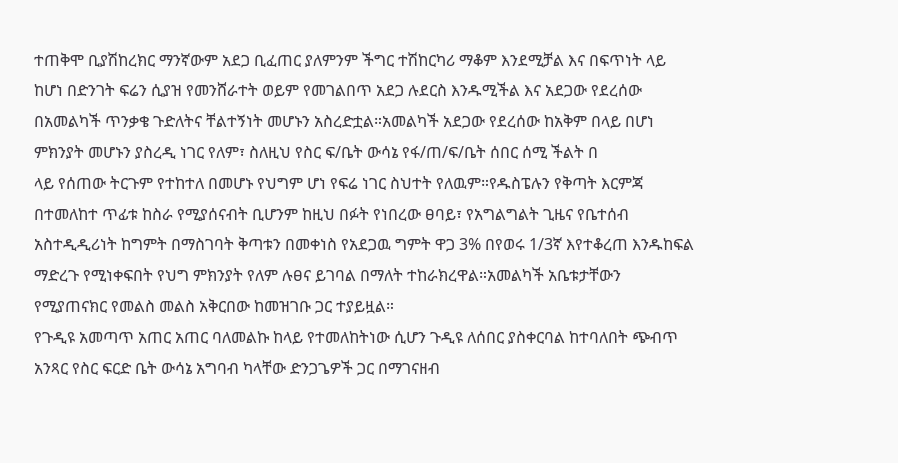ተጠቅሞ ቢያሽከረክር ማንኛውም አደጋ ቢፈጠር ያለምንም ችግር ተሽከርካሪ ማቆም እንደሚቻል እና በፍጥነት ላይ ከሆነ በድንገት ፍሬን ሲያዝ የመንሸራተት ወይም የመገልበጥ አደጋ ሉደርስ እንዱሚችል እና አደጋው የደረሰው በአመልካች ጥንቃቄ ጉድለትና ቸልተኝነት መሆኑን አስረድቷል።አመልካች አደጋው የደረሰው ከአቅም በላይ በሆነ ምክንያት መሆኑን ያስረዲ ነገር የለም፣ ስለዚህ የስር ፍ/ቤት ውሳኔ የፋ/ጠ/ፍ/ቤት ሰበር ሰሚ ችልት በ
ላይ የሰጠው ትርጉም የተከተለ በመሆኑ የህግም ሆነ የፍሬ ነገር ስህተት የለዉም።የዱስፔሉን የቅጣት እርምጃ በተመለከተ ጥፊቱ ከስራ የሚያሰናብት ቢሆንም ከዚህ በፉት የነበረው ፀባይ፣ የአግልግልት ጊዜና የቤተሰብ አስተዲዲሪነት ከግምት በማስገባት ቅጣቱን በመቀነስ የአደጋዉ ግምት ዋጋ 3% በየወሩ 1/3ኛ እየተቆረጠ እንዱከፍል ማድረጉ የሚነቀፍበት የህግ ምክንያት የለም ሉፀና ይገባል በማለት ተከራክረዋል።አመልካች አቤቱታቸውን የሚያጠናክር የመልስ መልስ አቅርበው ከመዝገቡ ጋር ተያይዟል።
የጉዲዩ አመጣጥ አጠር አጠር ባለመልኩ ከላይ የተመለከትነው ሲሆን ጉዲዩ ለሰበር ያስቀርባል ከተባለበት ጭብጥ አንጻር የስር ፍርድ ቤት ውሳኔ አግባብ ካላቸው ድንጋጌዎች ጋር በማገናዘብ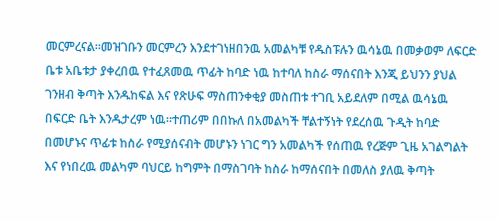መርምረናል።መዝገቡን መርምረን እንደተገነዘበንዉ አመልካቹ የዱስፑሉን ዉሳኔዉ በመቃወም ለፍርድ ቤቱ አቤቱታ ያቀረበዉ የተፈጸመዉ ጥፊት ከባድ ነዉ ከተባለ ከስራ ማሰናበት እንጂ ይህንን ያህል ገንዘብ ቅጣት እንዱከፍል እና የጽሁፍ ማስጠንቀቂያ መስጠቱ ተገቢ አይደለም በሚል ዉሳኔዉ በፍርድ ቤት እንዱታረም ነዉ።ተጠሪም በበኩለ በአመልካች ቸልተኝነት የደረሰዉ ጉዲት ከባድ በመሆኑና ጥፊቱ ከስራ የሚያሰናብት መሆኑን ነገር ግን አመልካች የሰጠዉ የረጅም ጊዜ አገልግልት እና የነበረዉ መልካም ባህርይ ከግምት በማስገባት ከስራ ከማሰናበት በመለስ ያለዉ ቅጣት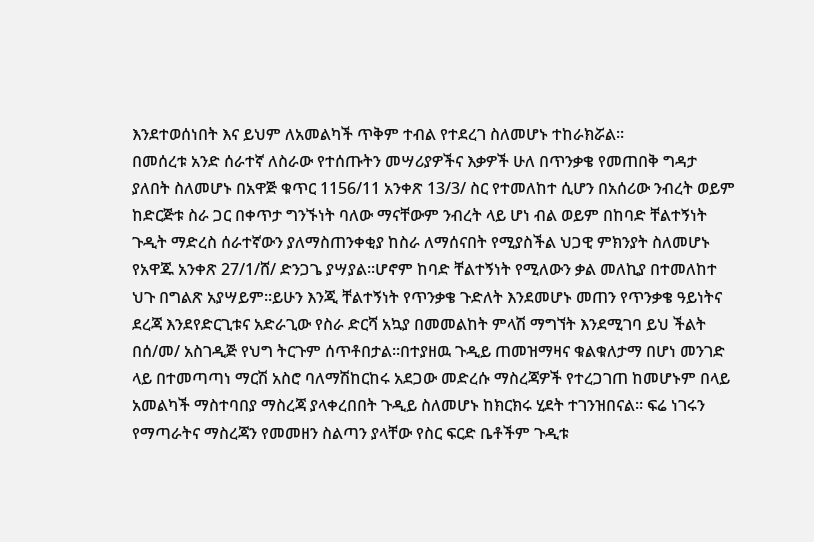እንደተወሰነበት እና ይህም ለአመልካች ጥቅም ተብል የተደረገ ስለመሆኑ ተከራክሯል።
በመሰረቱ አንድ ሰራተኛ ለስራው የተሰጡትን መሣሪያዎችና እቃዎች ሁለ በጥንቃቄ የመጠበቅ ግዳታ ያለበት ስለመሆኑ በአዋጅ ቁጥር 1156/11 አንቀጽ 13/3/ ስር የተመለከተ ሲሆን በአሰሪው ንብረት ወይም ከድርጅቱ ስራ ጋር በቀጥታ ግንኙነት ባለው ማናቸውም ንብረት ላይ ሆነ ብል ወይም በከባድ ቸልተኝነት ጉዲት ማድረስ ሰራተኛውን ያለማስጠንቀቂያ ከስራ ለማሰናበት የሚያስችል ህጋዊ ምክንያት ስለመሆኑ የአዋጁ አንቀጽ 27/1/ሸ/ ድንጋጌ ያሣያል።ሆኖም ከባድ ቸልተኝነት የሚለውን ቃል መለኪያ በተመለከተ ህጉ በግልጽ አያሣይም።ይሁን እንጂ ቸልተኝነት የጥንቃቄ ጉድለት እንደመሆኑ መጠን የጥንቃቄ ዓይነትና ደረጃ እንደየድርጊቱና አድራጊው የስራ ድርሻ አኳያ በመመልከት ምላሽ ማግኘት እንደሚገባ ይህ ችልት በሰ/መ/ አስገዲጅ የህግ ትርጉም ሰጥቶበታል።በተያዘዉ ጉዲይ ጠመዝማዛና ቁልቁለታማ በሆነ መንገድ ላይ በተመጣጣነ ማርሽ አስሮ ባለማሽከርከሩ አደጋው መድረሱ ማስረጃዎች የተረጋገጠ ከመሆኑም በላይ አመልካች ማስተባበያ ማስረጃ ያላቀረበበት ጉዲይ ስለመሆኑ ከክርክሩ ሂደት ተገንዝበናል። ፍሬ ነገሩን የማጣራትና ማስረጃን የመመዘን ስልጣን ያላቸው የስር ፍርድ ቤቶችም ጉዲቱ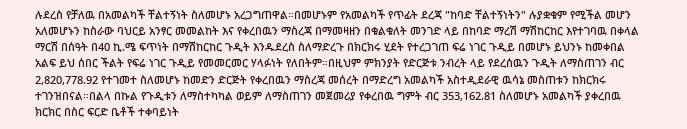ሉደረስ የቻለዉ በአመልካች ቸልተኝነት ስለመሆኑ አረጋግጠዋል።በመሆኑም የአመልካች የጥፊት ደረጃ "ከባድ ቸልተኝነትን" ሉያቋቁም የሚችል መሆን አለመሆኑን ከስራው ባህርይ አንፃር መመልከት እና የቀረበዉን ማስረጃ በማመዛዘን በቁልቁለት መንገድ ላይ በከባድ ማረሽ ማሽከርከር እየተገባዉ በቀላል ማርሽ በሰዓት በ40 ኪ.ሜ ፍጥነት በማሽከርከር ጉዲት እንዱደረስ ስለማድረጉ በክርክሩ ሂደት የተረጋገጠ ፍሬ ነገር ጉዲይ በመሆኑ ይህንኑ ከመቀበል አልፍ ይህ ሰበር ችልት የፍሬ ነገር ጉዲይ የመመርመር ሃላፉነት የለበትም።በዚህም ምክንያት የድርጅቱ ንብረት ላይ የደረሰዉን ጉዲት ለማስጠገን ብር 2,820,778.92 የተገመተ ስለመሆኑ ከመድን ድርጅት የቀረበዉን ማስረጃ መሰረት በማድረግ አመልካች አስተዲደራዊ ዉሳኔ መስጠቱን ከክርክሩ ተገንዝበናል።በልላ በኩል የጉዲቱን ለማስተካካል ወይም ለማስጠገን መጀመሪያ የቀረበዉ ግምት ብር 353,162.81 ስለመሆኑ አመልካች ያቀረበዉ ክርክር በስር ፍርድ ቤቶች ተቀባይነት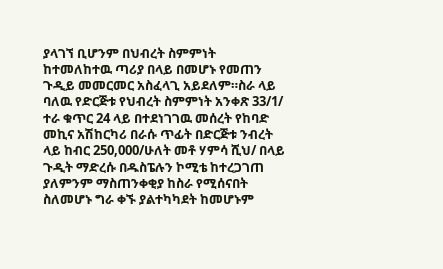ያላገኘ ቢሆንም በህብረት ስምምነት ከተመለከተዉ ጣሪያ በላይ በመሆኑ የመጠን ጉዲይ መመርመር አስፈላጊ አይደለም።ስራ ላይ ባለዉ የድርጅቱ የህብረት ስምምነት አንቀጽ 33/1/ ተራ ቁጥር 24 ላይ በተደነገገዉ መሰረት የከባድ መኪና አሽከርካሪ በራሱ ጥፊት በድርጅቱ ንብረት ላይ ከብር 250,000/ሁለት መቶ ሃምሳ ሺህ/ በላይ ጉዲት ማድረሱ በዱስፔሉን ኮሚቴ ከተረጋገጠ ያለምንም ማስጠንቀቂያ ከስራ የሚሰናበት ስለመሆኑ ግራ ቀኙ ያልተካካደት ከመሆኑም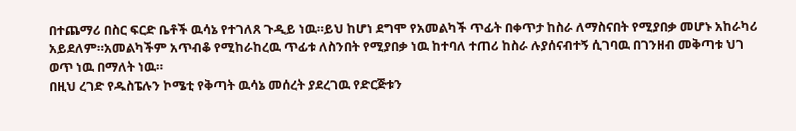በተጨማሪ በስር ፍርድ ቤቶች ዉሳኔ የተገለጸ ጉዲይ ነዉ።ይህ ከሆነ ደግሞ የአመልካች ጥፊት በቀጥታ ከስራ ለማስናበት የሚያበቃ መሆኑ አከራካሪ አይደለም።አመልካችም አጥብቆ የሚከራከረዉ ጥፊቱ ለስንበት የሚያበቃ ነዉ ከተባለ ተጠሪ ከስራ ሉያሰናብተኝ ሲገባዉ በገንዘብ መቅጣቱ ህገ ወጥ ነዉ በማለት ነዉ።
በዚህ ረገድ የዱስፔሉን ኮሜቲ የቅጣት ዉሳኔ መሰረት ያደረገዉ የድርጅቱን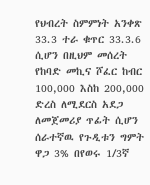የህብረት ስምምነት አንቀጽ 33.3 ተራ ቁጥር 33.3.6 ሲሆን በዚህም መሰረት የከባድ መኪና ሾፈር ከብር 100,000 እስከ 200,000 ድረስ ለሚደርስ አደጋ ለመጀመሪያ ጥፊት ሲሆን ሰራተኛዉ የጉዲቱን ግምት ዋጋ 3% በየወሩ 1/3ኛ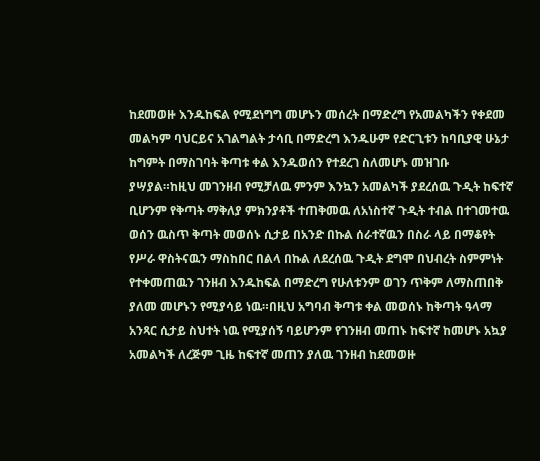ከደመወዙ እንዱከፍል የሚደነግግ መሆኑን መሰረት በማድረግ የአመልካችን የቀደመ መልካም ባህርይና አገልግልት ታሳቢ በማድረግ እንዱሁም የድርጊቱን ከባቢያዊ ሁኔታ ከግምት በማስገባት ቅጣቱ ቀል እንዱወሰን የተደረገ ስለመሆኑ መዝገቡ ያሣያል።ከዚህ መገንዘብ የሚቻለዉ ምንም እንኳን አመልካች ያደረሰዉ ጉዲት ከፍተኛ ቢሆንም የቅጣት ማቅለያ ምክንያቶች ተጠቅመዉ ለአነስተኛ ጉዲት ተብል በተገመተዉ ወሰን ዉስጥ ቅጣት መወሰኑ ሲታይ በአንድ በኩል ሰራተኛዉን በስራ ላይ በማቆየት የሥራ ዋስትናዉን ማስከበር በልላ በኩል ለደረሰዉ ጉዲት ደግሞ በህብረት ስምምነት የተቀመጠዉን ገንዘብ እንዱከፍል በማድረግ የሁለቱንም ወገን ጥቅም ለማስጠበቅ ያለመ መሆኑን የሚያሳይ ነዉ።በዚህ አግባብ ቅጣቱ ቀል መወሰኑ ከቅጣት ዓላማ አንጻር ሲታይ ስህተት ነዉ የሚያሰኝ ባይሆንም የገንዘብ መጠኑ ከፍተኛ ከመሆኑ አኳያ አመልካች ለረጅም ጊዜ ከፍተኛ መጠን ያለዉ ገንዘብ ከደመወዙ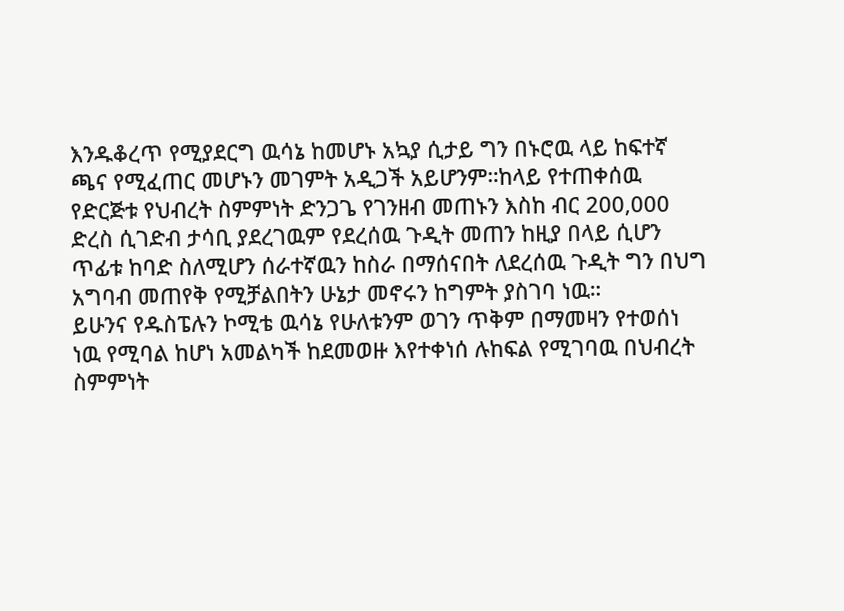እንዱቆረጥ የሚያደርግ ዉሳኔ ከመሆኑ አኳያ ሲታይ ግን በኑሮዉ ላይ ከፍተኛ ጫና የሚፈጠር መሆኑን መገምት አዲጋች አይሆንም።ከላይ የተጠቀሰዉ የድርጅቱ የህብረት ስምምነት ድንጋጌ የገንዘብ መጠኑን እስከ ብር 200,000 ድረስ ሲገድብ ታሳቢ ያደረገዉም የደረሰዉ ጉዲት መጠን ከዚያ በላይ ሲሆን ጥፊቱ ከባድ ስለሚሆን ሰራተኛዉን ከስራ በማሰናበት ለደረሰዉ ጉዲት ግን በህግ አግባብ መጠየቅ የሚቻልበትን ሁኔታ መኖሩን ከግምት ያስገባ ነዉ።
ይሁንና የዱስፔሉን ኮሚቴ ዉሳኔ የሁለቱንም ወገን ጥቅም በማመዛን የተወሰነ ነዉ የሚባል ከሆነ አመልካች ከደመወዙ እየተቀነሰ ሉከፍል የሚገባዉ በህብረት ስምምነት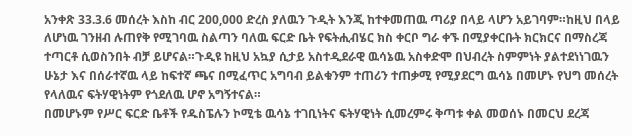አንቀጽ 33.3.6 መሰረት እስከ ብር 200,000 ድረስ ያለዉን ጉዲት እንጂ ከተቀመጠዉ ጣሪያ በላይ ላሆን አይገባም።ከዚህ በላይ ለሆነዉ ገንዘብ ሉጠየቅ የሚገባዉ ስልጣን ባለዉ ፍርድ ቤት የፍትሒብሄር ክስ ቀርቦ ግራ ቀኙ በሚያቀርቡት ክርክርና በማስረጃ ተጣርቶ ሲወስንበት ብቻ ይሆናል።ጉዲዩ ከዚህ አኳያ ሲታይ አስተዲደራዊ ዉሳኔዉ አስቀድሞ በህብረት ስምምነት ያልተደነነገዉን ሁኔታ እና በሰራተኛዉ ላይ ከፍተኛ ጫና በሚፈጥር አግባብ ይልቁንም ተጠሪን ተጠቃሚ የሚያደርግ ዉሳኔ በመሆኑ የህግ መሰረት የላለዉና ፍትሃዊነትም የጎደለዉ ሆኖ አግኝተናል።
በመሆኑም የሥር ፍርድ ቤቶች የዱስፔሉን ኮሚቴ ዉሳኔ ተገቢነትና ፍትሃዊነት ሲመረምሩ ቅጣቱ ቀል መወሰኑ በመርህ ደረጃ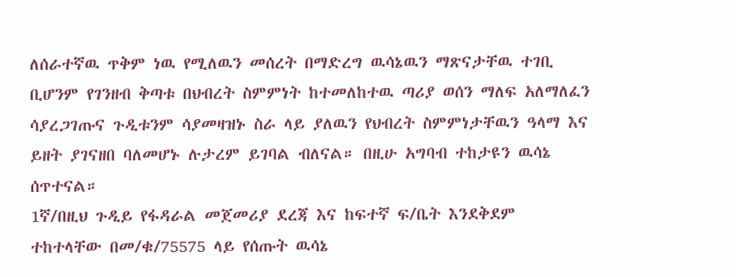ለሰራተኛዉ ጥቅም ነዉ የሚለዉን መሰረት በማድረግ ዉሳኔዉን ማጽናታቸዉ ተገቢ ቢሆንም የገንዘብ ቅጣቱ በህብረት ስምምነት ከተመለከተዉ ጣሪያ ወሰን ማለፍ አለማለፈን ሳያረጋገጡና ጉዲቱንም ሳያመዛዝኑ ስራ ላይ ያለዉን የህብረት ስምምነታቸዉን ዓላማ እና ይዘት ያገናዘበ ባለመሆኑ ሉታረም ይገባል ብለናል። በዚሁ አግባብ ተከታዩን ዉሳኔ ሰጥተናል።
1ኛ/በዚህ ጉዲይ የፋዳራል መጀመሪያ ደረጃ እና ከፍተኛ ፍ/ቤት እንደቅደም ተከተላቸው በመ/ቁ/75575 ላይ የሰጡት ዉሳኔ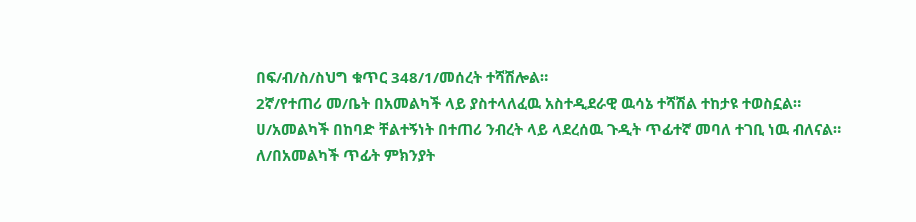በፍ/ብ/ስ/ስህግ ቁጥር 348/1/መሰረት ተሻሽሎል።
2ኛ/የተጠሪ መ/ቤት በአመልካች ላይ ያስተላለፈዉ አስተዲደራዊ ዉሳኔ ተሻሽል ተከታዩ ተወስኗል።
ሀ/አመልካች በከባድ ቸልተኝነት በተጠሪ ንብረት ላይ ላደረሰዉ ጉዲት ጥፊተኛ መባለ ተገቢ ነዉ ብለናል።
ለ/በአመልካች ጥፊት ምክንያት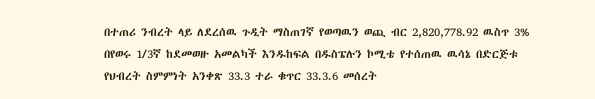በተጠሪ ንብረት ላይ ለደረሰዉ ጉዲት ማስጠገኛ የወጣዉን ወጪ ብር 2,820,778.92 ዉስጥ 3% በየወሩ 1/3ኛ ከደመወዙ አመልካች እንዱከፍል በዱስፔሉን ኮሚቴ የተሰጠዉ ዉሳኔ በድርጅቱ የህብረት ስምምነት አንቀጽ 33.3 ተራ ቁጥር 33.3.6 መሰረት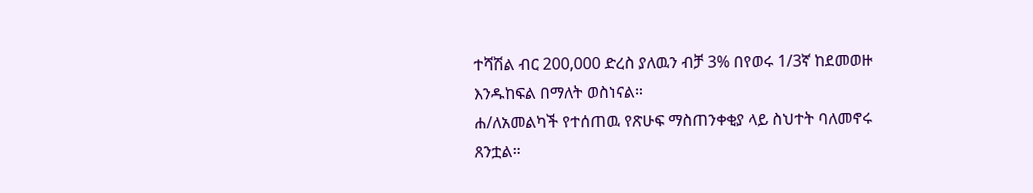ተሻሽል ብር 200,000 ድረስ ያለዉን ብቻ 3% በየወሩ 1/3ኛ ከደመወዙ እንዱከፍል በማለት ወስነናል።
ሐ/ለአመልካች የተሰጠዉ የጽሁፍ ማስጠንቀቂያ ላይ ስህተት ባለመኖሩ ጸንቷል።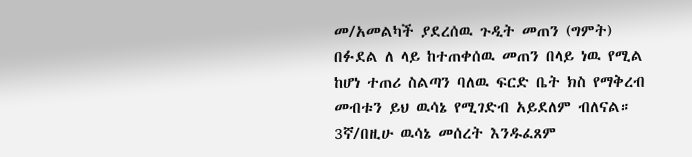መ/አመልካች ያደረሰዉ ጉዲት መጠን (ግምት) በፉደል ለ ላይ ከተጠቀሰዉ መጠን በላይ ነዉ የሚል ከሆነ ተጠሪ ስልጣን ባለዉ ፍርድ ቤት ክስ የማቅረብ መብቱን ይህ ዉሳኔ የሚገድብ አይደለም ብለናል።
3ኛ/በዚሁ ዉሳኔ መሰረት እንዱፈጸም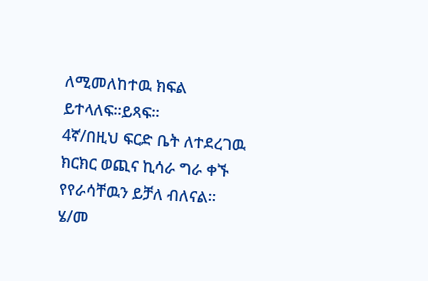ለሚመለከተዉ ክፍል ይተላለፍ።ይጻፍ።
4ኛ/በዚህ ፍርድ ቤት ለተደረገዉ ክርክር ወጪና ኪሳራ ግራ ቀኙ የየራሳቸዉን ይቻለ ብለናል።
ሄ/መ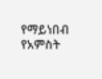የማይነበብ የአምስት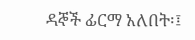ዳኞች ፊርማ አለበት፡፤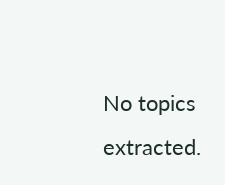No topics extracted.